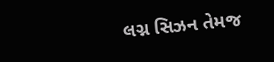લગ્ન સિઝન તેમજ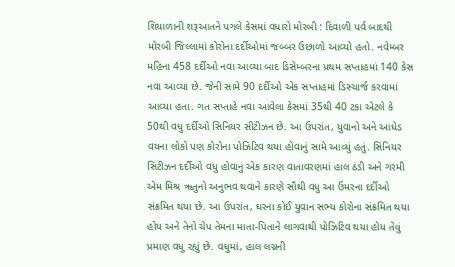શિયાળાની શરૂઆતને પગલે કેસમાં વધારો મોરબી : દિવાળી પર્વ બાદથી મોરબી જિલ્લામાં કોરોના દર્દીઓમાં જબ્બર ઉછાળો આવ્યો હતો. નવેમ્બર મહિના 458 દર્દીઓ નવા આવ્યા બાદ ડિસેમ્બરના પ્રથમ સપ્તાહમાં 140 કેસ નવા આવ્યા છે. જેની સામે 90 દર્દીઓ એક સપ્તાહમાં ડિસ્ચાર્જ કરવામાં આવ્યા હતા. ગત સપ્તાહે નવા આવેલા કેસમાં 35થી 40 ટકા એટલે કે 50થી વધુ દર્દીઓ સિનિયર સીટીઝન છે. આ ઉપરાંત, યુવાનો અને આધેડ વયના લોકો પણ કોરોના પોઝિટિવ થયા હોવાનું સામે આવ્યું હતું. સિનિયર સિટીઝન દર્દીઓ વધુ હોવાનું એક કારણ વાતાવરણમાં હાલ ઠંડી અને ગરમી એમ મિશ્ર ૠતુનો અનુભવ થવાને કારણે સૌથી વધુ આ ઉંમરના દર્દીઓ સંક્રમિત થયા છે. આ ઉપરાંત, ઘરના કોઈ યુવાન સભ્ય કોરોના સંક્રમિત થયા હોય અને તેનો ચેપ તેમના માતા-પિતાને લાગવાથી પોઝિટિવ થયા હોય તેવું પ્રમાણ વધુ રહ્યું છે. વધુમાં, હાલ લગ્નની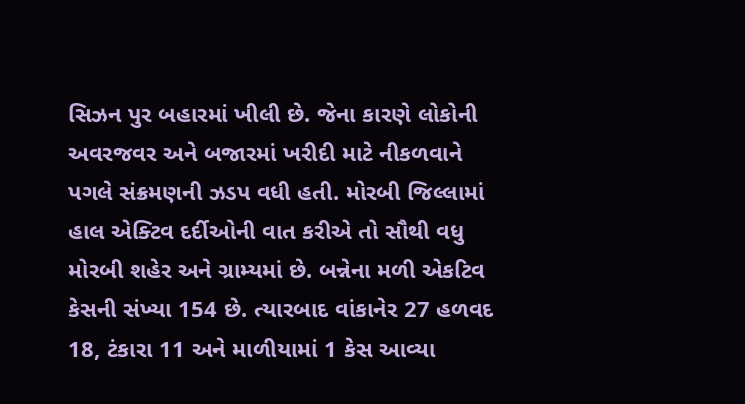સિઝન પુર બહારમાં ખીલી છે. જેના કારણે લોકોની અવરજવર અને બજારમાં ખરીદી માટે નીકળવાને પગલે સંક્રમણની ઝડપ વધી હતી. મોરબી જિલ્લામાં હાલ એક્ટિવ દર્દીઓની વાત કરીએ તો સૌથી વધુ મોરબી શહેર અને ગ્રામ્યમાં છે. બન્નેના મળી એકટિવ કેસની સંખ્યા 154 છે. ત્યારબાદ વાંકાનેર 27 હળવદ 18, ટંકારા 11 અને માળીયામાં 1 કેસ આવ્યા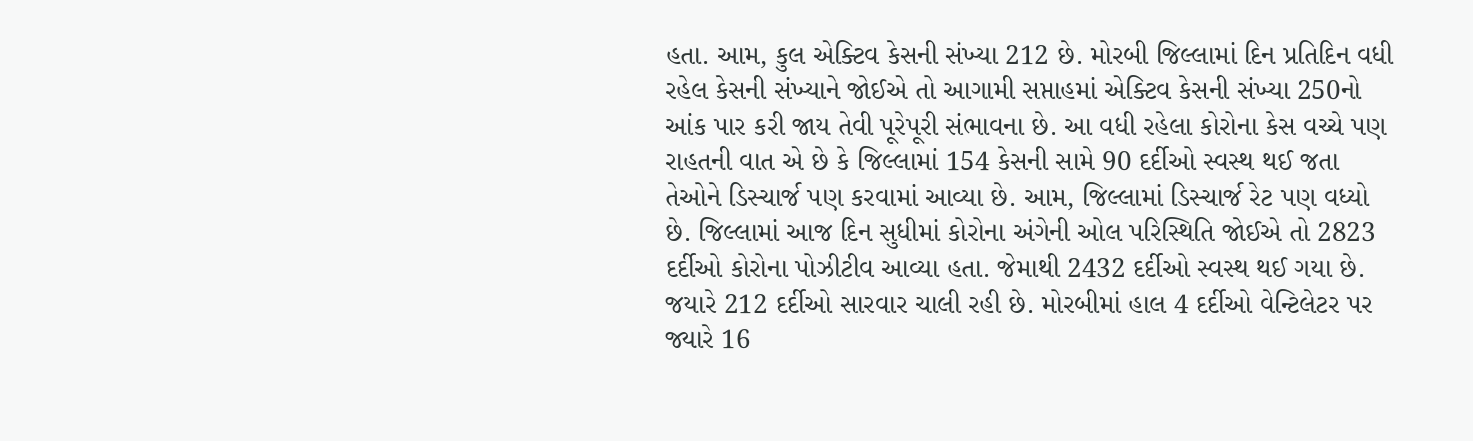હતા. આમ, કુલ એક્ટિવ કેસની સંખ્યા 212 છે. મોરબી જિલ્લામાં દિન પ્રતિદિન વધી રહેલ કેસની સંખ્યાને જોઈએ તો આગામી સપ્તાહમાં એક્ટિવ કેસની સંખ્યા 250નો આંક પાર કરી જાય તેવી પૂરેપૂરી સંભાવના છે. આ વધી રહેલા કોરોના કેસ વચ્ચે પણ રાહતની વાત એ છે કે જિલ્લામાં 154 કેસની સામે 90 દર્દીઓ સ્વસ્થ થઈ જતા તેઓને ડિસ્ચાર્જ પણ કરવામાં આવ્યા છે. આમ, જિલ્લામાં ડિસ્ચાર્જ રેટ પણ વધ્યો છે. જિલ્લામાં આજ દિન સુધીમાં કોરોના અંગેની ઓલ પરિસ્થિતિ જોઈએ તો 2823 દર્દીઓ કોરોના પોઝીટીવ આવ્યા હતા. જેમાથી 2432 દર્દીઓ સ્વસ્થ થઈ ગયા છે. જયારે 212 દર્દીઓ સારવાર ચાલી રહી છે. મોરબીમાં હાલ 4 દર્દીઓ વેન્ટિલેટર પર જ્યારે 16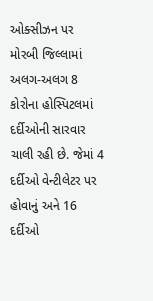ઓક્સીઝન પર મોરબી જિલ્લામાં અલગ-અલગ 8 કોરોના હોસ્પિટલમાં દર્દીઓની સારવાર ચાલી રહી છે. જેમાં 4 દર્દીઓ વેન્ટીલેટર પર હોવાનું અને 16 દર્દીઓ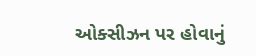ઓક્સીઝન પર હોવાનું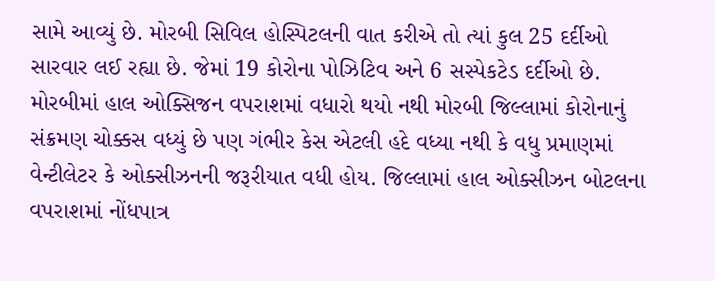સામે આવ્યું છે. મોરબી સિવિલ હોસ્પિટલની વાત કરીએ તો ત્યાં કુલ 25 દર્દીઓ સારવાર લઈ રહ્યા છે. જેમાં 19 કોરોના પોઝિટિવ અને 6 સસ્પેકટેડ દર્દીઓ છે. મોરબીમાં હાલ ઓક્સિજન વપરાશમાં વધારો થયો નથી મોરબી જિલ્લામાં કોરોનાનું સંક્રમણ ચોક્કસ વધ્યું છે પણ ગંભીર કેસ એટલી હદે વધ્યા નથી કે વધુ પ્રમાણમાં વેન્ટીલેટર કે ઓક્સીઝનની જરૂરીયાત વધી હોય. જિલ્લામાં હાલ ઓક્સીઝન બોટલના વપરાશમાં નોંધપાત્ર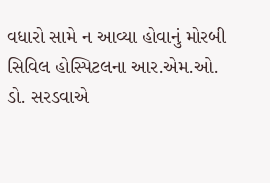વધારો સામે ન આવ્યા હોવાનું મોરબી સિવિલ હોસ્પિટલના આર.એમ.ઓ. ડો. સરડવાએ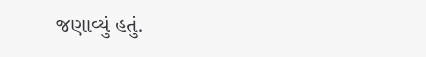જણાવ્યું હતું.